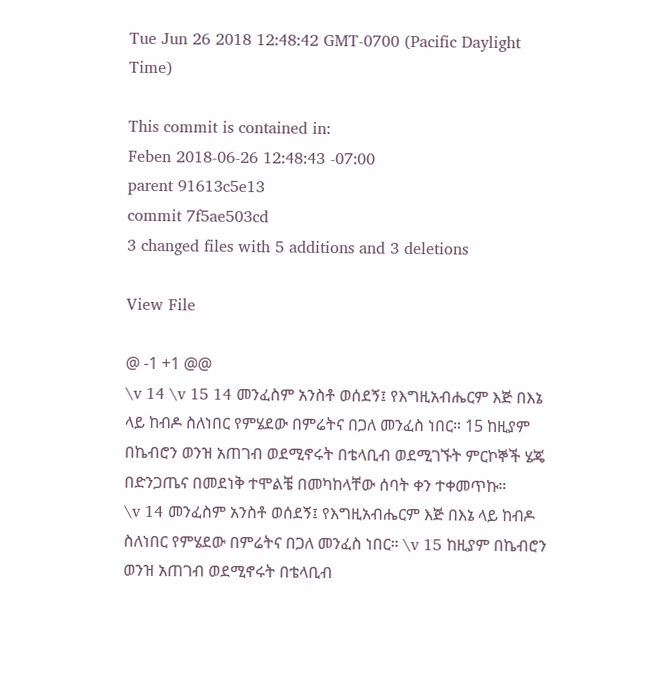Tue Jun 26 2018 12:48:42 GMT-0700 (Pacific Daylight Time)

This commit is contained in:
Feben 2018-06-26 12:48:43 -07:00
parent 91613c5e13
commit 7f5ae503cd
3 changed files with 5 additions and 3 deletions

View File

@ -1 +1 @@
\v 14 \v 15 14 መንፈስም አንስቶ ወሰደኝ፤ የእግዚአብሔርም እጅ በእኔ ላይ ከብዶ ስለነበር የምሄደው በምሬትና በጋለ መንፈስ ነበር። 15 ከዚያም በኬብሮን ወንዝ አጠገብ ወደሚኖሩት በቴላቢብ ወደሚገኙት ምርኮኞች ሄጄ በድንጋጤና በመደነቅ ተሞልቼ በመካከላቸው ሰባት ቀን ተቀመጥኩ።
\v 14 መንፈስም አንስቶ ወሰደኝ፤ የእግዚአብሔርም እጅ በእኔ ላይ ከብዶ ስለነበር የምሄደው በምሬትና በጋለ መንፈስ ነበር። \v 15 ከዚያም በኬብሮን ወንዝ አጠገብ ወደሚኖሩት በቴላቢብ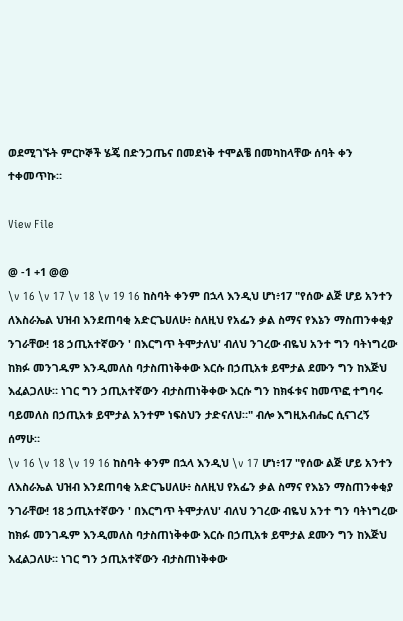ወደሚገኙት ምርኮኞች ሄጄ በድንጋጤና በመደነቅ ተሞልቼ በመካከላቸው ሰባት ቀን ተቀመጥኩ።

View File

@ -1 +1 @@
\v 16 \v 17 \v 18 \v 19 16 ከስባት ቀንም በኋላ እንዲህ ሆነ፥17 "የሰው ልጅ ሆይ አንተን ለእስራኤል ህዝብ እንደጠባቂ አድርጌሀለሁ፥ ስለዚህ የአፌን ቃል ስማና የእኔን ማስጠንቀቂያ ንገራቸው! 18 ኃጢአተኛውን ' በእርግጥ ትሞታለህ' ብለህ ንገረው ብዬህ አንተ ግን ባትነግረው ከክፉ መንገዱም እንዲመለስ ባታስጠነቅቀው እርሱ በኃጢአቱ ይሞታል ደሙን ግን ከእጅህ እፈልጋለሁ። ነገር ግን ኃጢአተኛውን ብታስጠነቅቀው እርሱ ግን ከክፋቱና ከመጥፎ ተግባሩ ባይመለስ በኃጢአቱ ይሞታል አንተም ነፍስህን ታድናለህ።" ብሎ እግዚአብሔር ሲናገረኝ ሰማሁ።
\v 16 \v 18 \v 19 16 ከስባት ቀንም በኋላ እንዲህ \v 17 ሆነ፥17 "የሰው ልጅ ሆይ አንተን ለእስራኤል ህዝብ እንደጠባቂ አድርጌሀለሁ፥ ስለዚህ የአፌን ቃል ስማና የእኔን ማስጠንቀቂያ ንገራቸው! 18 ኃጢአተኛውን ' በእርግጥ ትሞታለህ' ብለህ ንገረው ብዬህ አንተ ግን ባትነግረው ከክፉ መንገዱም እንዲመለስ ባታስጠነቅቀው እርሱ በኃጢአቱ ይሞታል ደሙን ግን ከእጅህ እፈልጋለሁ። ነገር ግን ኃጢአተኛውን ብታስጠነቅቀው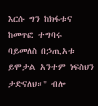እርሱ ግን ከክፋቱና ከመጥፎ ተግባሩ ባይመለስ በኃጢአቱ ይሞታል አንተም ነፍስህን ታድናለህ።" ብሎ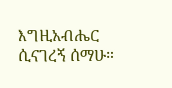እግዚአብሔር ሲናገረኝ ሰማሁ።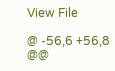View File

@ -56,6 +56,8 @@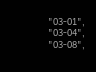"03-01",
"03-04",
"03-08",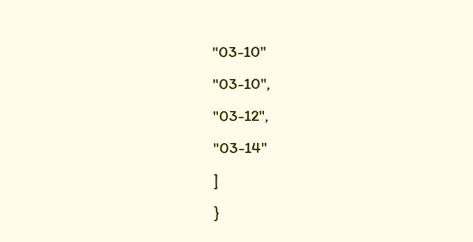"03-10"
"03-10",
"03-12",
"03-14"
]
}